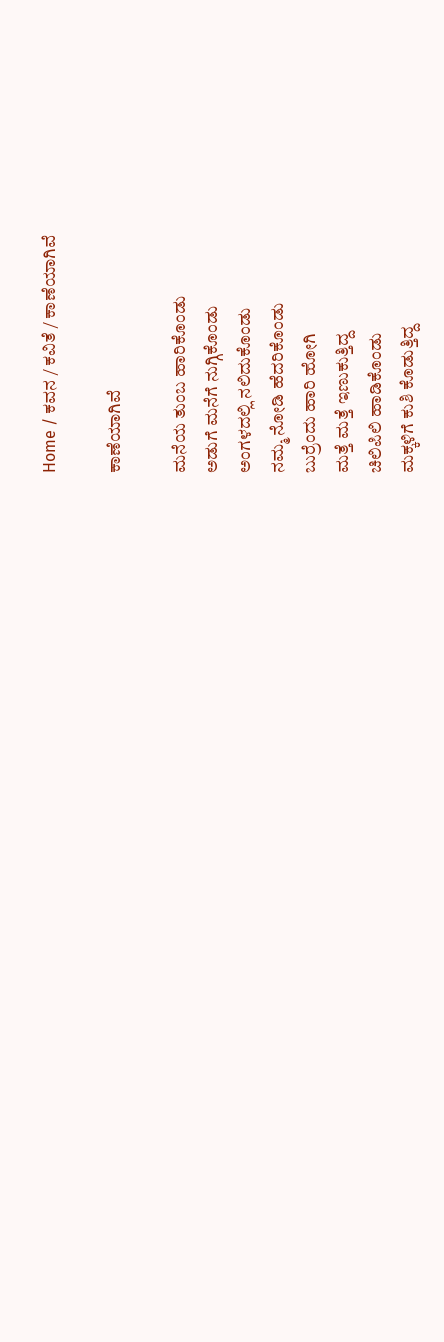Home / ಕವನ / ಕವಿತೆ / ಕಾಣೆಯಾಗಿವೆ

ಕಾಣೆಯಾಗಿವೆ

ಮನೆಯ ತುಂಬ ಹಾರಿಕೊಂಡು
ಅಡುಗೆ ಮನೆಗೆ ನುಗ್ಗಿಕೊಂಡು
ಅಂಗಳದಲ್ಲಿ ನಲಿದುಕೊಂಡು
ನಮ್ಮ ನೋಡಿ ಹೆದರಿಕೊಂಡು
ಬುರ್ರೆಂದು ಹಾರಿ ಹೋಗಿ
ಮತ್ತೆ ಮತ್ತೆ ಇಣುಕುತ್ತಿದ್ದ
ಚಿಲಿಪಿಲಿ ಹಾಡಿಕೊಂಡು
ಮಕ್ಕಳಿಗೆ ಕುಶಿ ಕೊಡುತ್ತಿದ್ದ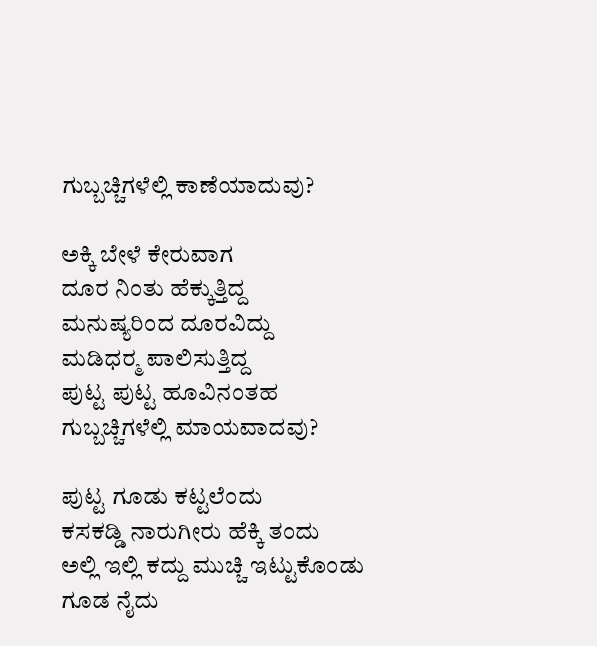ಗುಬ್ಬಚ್ಚಿಗಳೆಲ್ಲಿ ಕಾಣೆಯಾದುವು?

ಅಕ್ಕಿ ಬೇಳೆ ಕೇರುವಾಗ
ದೂರ ನಿಂತು ಹೆಕ್ಕುತ್ತಿದ್ದ
ಮನುಷ್ಯರಿಂದ ದೂರವಿದ್ದು
ಮಡಿಧರ್‍ಮ ಪಾಲಿಸುತ್ತಿದ್ದ
ಪುಟ್ಟ ಪುಟ್ಟ ಹೂವಿನಂತಹ
ಗುಬ್ಬಚ್ಚಿಗಳೆಲ್ಲಿ ಮಾಯವಾದವು?

ಪುಟ್ಟ ಗೂಡು ಕಟ್ಟಲೆಂದು
ಕಸಕಡ್ಡಿ ನಾರುಗೀರು ಹೆಕ್ಕಿ ತಂದು
ಅಲ್ಲಿ ಇಲ್ಲಿ ಕದ್ದು ಮುಚ್ಚಿ ಇಟ್ಟುಕೊಂಡು
ಗೂಡ ನೈದು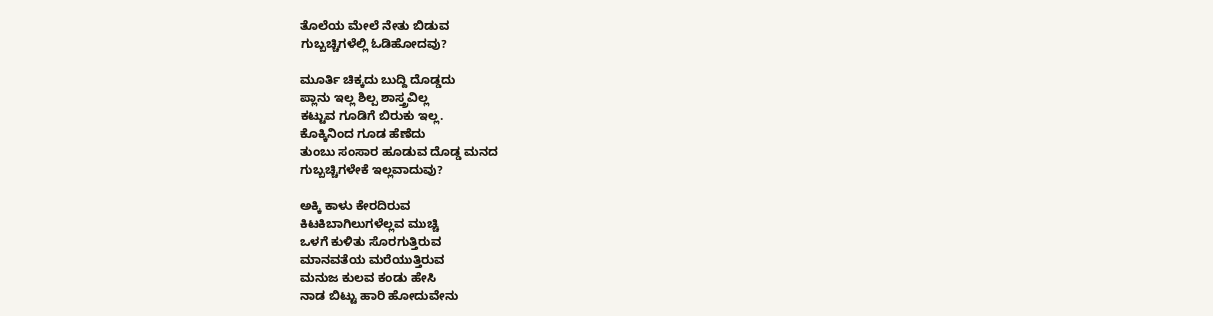ತೊಲೆಯ ಮೇಲೆ ನೇತು ಬಿಡುವ
ಗುಬ್ಬಚ್ಚಿಗಳೆಲ್ಲಿ ಓಡಿಹೋದವು?

ಮೂರ್ತಿ ಚಿಕ್ಕದು ಬುದ್ದಿ ದೊಡ್ಡದು
ಪ್ಲಾನು ಇಲ್ಲ ಶಿಲ್ಪ ಶಾಸ್ತ್ರವಿಲ್ಲ
ಕಟ್ಟುವ ಗೂಡಿಗೆ ಬಿರುಕು ಇಲ್ಲ.
ಕೊಕ್ಕಿನಿಂದ ಗೂಡ ಹೆಣೆದು
ತುಂಬು ಸಂಸಾರ ಹೂಡುವ ದೊಡ್ಡ ಮನದ
ಗುಬ್ಬಚ್ಚಿಗಳೇಕೆ ಇಲ್ಲವಾದುವು?

ಅಕ್ಕಿ ಕಾಳು ಕೇರದಿರುವ
ಕಿಟಕಿಬಾಗಿಲುಗಳೆಲ್ಲವ ಮುಚ್ಚಿ
ಒಳಗೆ ಕುಳಿತು ಸೊರಗುತ್ತಿರುವ
ಮಾನವತೆಯ ಮರೆಯುತ್ತಿರುವ
ಮನುಜ ಕುಲವ ಕಂಡು ಹೇಸಿ
ನಾಡ ಬಿಟ್ಟು ಹಾರಿ ಹೋದುವೇನು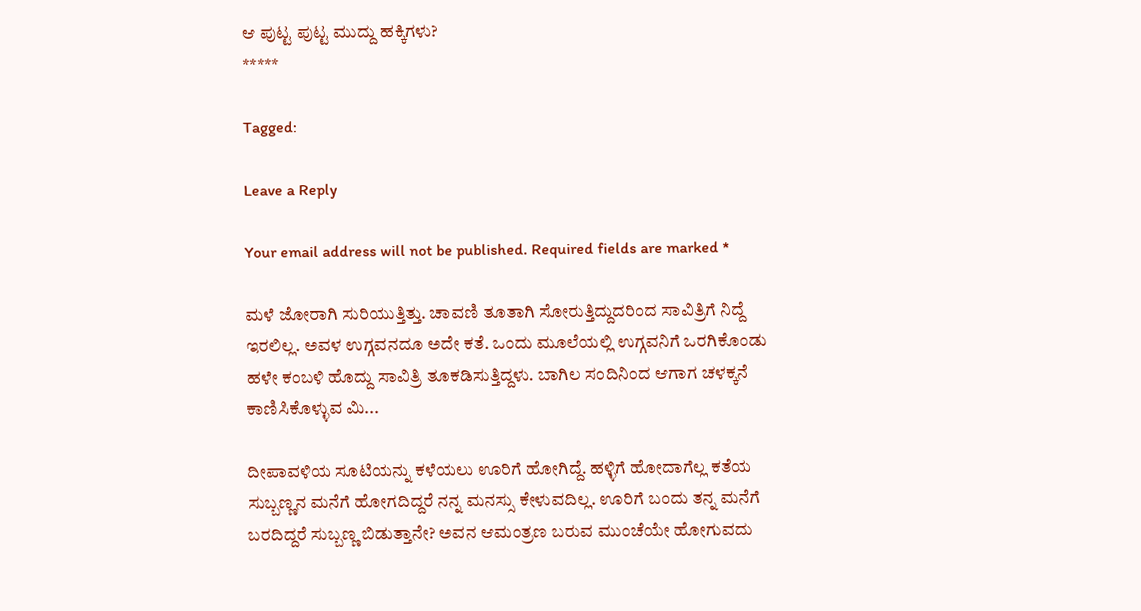ಆ ಪುಟ್ಟ ಪುಟ್ಟ ಮುದ್ದು ಹಕ್ಕಿಗಳು?
*****

Tagged:

Leave a Reply

Your email address will not be published. Required fields are marked *

ಮಳೆ ಜೋರಾಗಿ ಸುರಿಯುತ್ತಿತ್ತು. ಚಾವಣಿ ತೂತಾಗಿ ಸೋರುತ್ತಿದ್ದುದರಿಂದ ಸಾವಿತ್ರಿಗೆ ನಿದ್ದೆ ಇರಲಿಲ್ಲ. ಅವಳ ಉಗ್ಗವನದೂ ಅದೇ ಕತೆ. ಒಂದು ಮೂಲೆಯಲ್ಲಿ ಉಗ್ಗವನಿಗೆ ಒರಗಿಕೊಂಡು ಹಳೇ ಕಂಬಳಿ ಹೊದ್ದು ಸಾವಿತ್ರಿ ತೂಕಡಿಸುತ್ತಿದ್ದಳು. ಬಾಗಿಲ ಸಂದಿನಿಂದ ಆಗಾಗ ಚಳಕ್ಕನೆ ಕಾಣಿಸಿಕೊಳ್ಳುವ ಮಿ...

ದೀಪಾವಳಿಯ ಸೂಟಿಯನ್ನು ಕಳೆಯಲು ಊರಿಗೆ ಹೋಗಿದ್ದೆ. ಹಳ್ಳಿಗೆ ಹೋದಾಗೆಲ್ಲ ಕತೆಯ ಸುಬ್ಬಣ್ಣನ ಮನೆಗೆ ಹೋಗದಿದ್ದರೆ ನನ್ನ ಮನಸ್ಸು ಕೇಳುವದಿಲ್ಲ. ಊರಿಗೆ ಬಂದು ತನ್ನ ಮನೆಗೆ ಬರದಿದ್ದರೆ ಸುಬ್ಬಣ್ಣ ಬಿಡುತ್ತಾನೇ? ಅವನ ಆಮಂತ್ರಣ ಬರುವ ಮುಂಚೆಯೇ ಹೋಗುವದು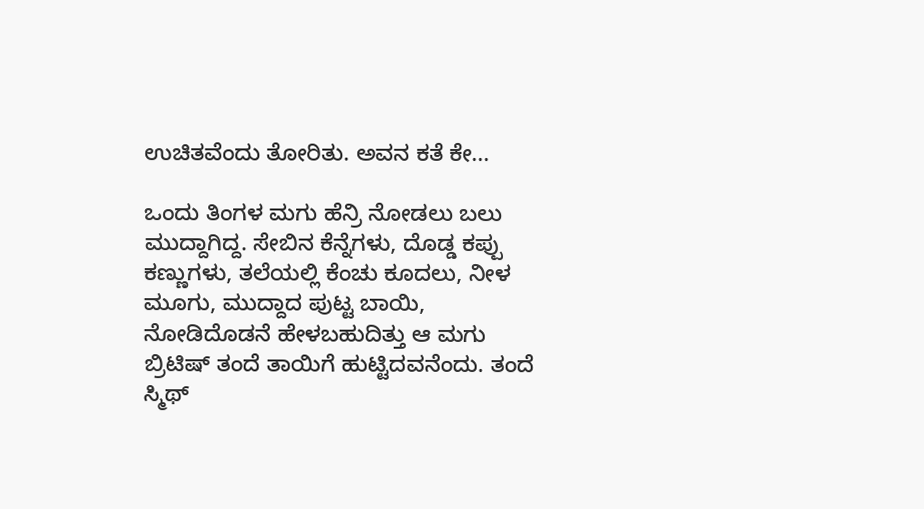ಉಚಿತವೆಂದು ತೋರಿತು. ಅವನ ಕತೆ ಕೇ...

ಒಂದು ತಿಂಗಳ ಮಗು ಹೆನ್ರಿ ನೋಡಲು ಬಲು ಮುದ್ದಾಗಿದ್ದ. ಸೇಬಿನ ಕೆನ್ನೆಗಳು, ದೊಡ್ಡ ಕಪ್ಪು ಕಣ್ಣುಗಳು, ತಲೆಯಲ್ಲಿ ಕೆಂಚು ಕೂದಲು, ನೀಳ ಮೂಗು, ಮುದ್ದಾದ ಪುಟ್ಟ ಬಾಯಿ, ನೋಡಿದೊಡನೆ ಹೇಳಬಹುದಿತ್ತು ಆ ಮಗು ಬ್ರಿಟಿಷ್ ತಂದೆ ತಾಯಿಗೆ ಹುಟ್ಟಿದವನೆಂದು. ತಂದೆ ಸ್ಮಿಥ್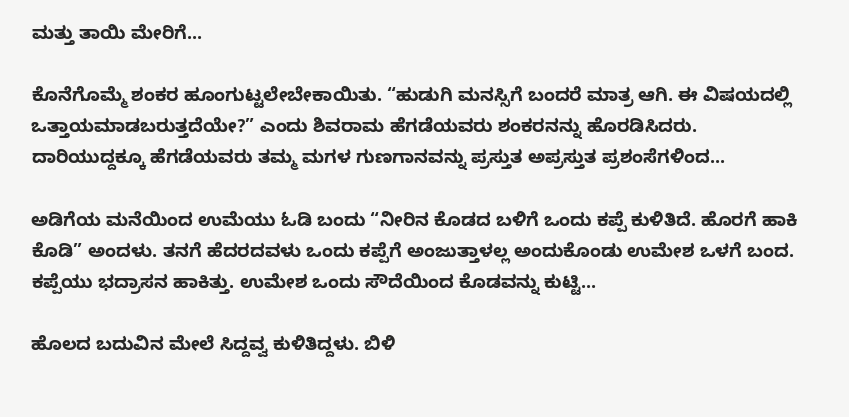ಮತ್ತು ತಾಯಿ ಮೇರಿಗೆ...

ಕೊನೆಗೊಮ್ಮೆ ಶಂಕರ ಹೂಂಗುಟ್ಟಲೇಬೇಕಾಯಿತು. “ಹುಡುಗಿ ಮನಸ್ಸಿಗೆ ಬಂದರೆ ಮಾತ್ರ ಆಗಿ. ಈ ವಿಷಯದಲ್ಲಿ ಒತ್ತಾಯಮಾಡಬರುತ್ತದೆಯೇ?” ಎಂದು ಶಿವರಾಮ ಹೆಗಡೆಯವರು ಶಂಕರನನ್ನು ಹೊರಡಿಸಿದರು. ದಾರಿಯುದ್ದಕ್ಕೂ ಹೆಗಡೆಯವರು ತಮ್ಮ ಮಗಳ ಗುಣಗಾನವನ್ನು ಪ್ರಸ್ತುತ ಅಪ್ರಸ್ತುತ ಪ್ರಶಂಸೆಗಳಿಂದ...

ಅಡಿಗೆಯ ಮನೆಯಿಂದ ಉಮೆಯು ಓಡಿ ಬಂದು “ನೀರಿನ ಕೊಡದ ಬಳಿಗೆ ಒಂದು ಕಪ್ಪೆ ಕುಳಿತಿದೆ. ಹೊರಗೆ ಹಾಕಿ ಕೊಡಿ” ಅಂದಳು. ತನಗೆ ಹೆದರದವಳು ಒಂದು ಕಪ್ಪೆಗೆ ಅಂಜುತ್ತಾಳಲ್ಲ ಅಂದುಕೊಂಡು ಉಮೇಶ ಒಳಗೆ ಬಂದ. ಕಪ್ಪೆಯು ಭದ್ರಾಸನ ಹಾಕಿತ್ತು. ಉಮೇಶ ಒಂದು ಸೌದೆಯಿಂದ ಕೊಡವನ್ನು ಕುಟ್ಟಿ...

ಹೊಲದ ಬದುವಿನ ಮೇಲೆ ಸಿದ್ದವ್ವ ಕುಳಿತಿದ್ದಳು. ಬಿಳಿ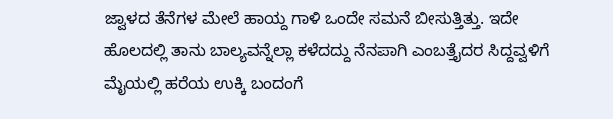ಜ್ವಾಳದ ತೆನೆಗಳ ಮೇಲೆ ಹಾಯ್ದ ಗಾಳಿ ಒಂದೇ ಸಮನೆ ಬೀಸುತ್ತಿತ್ತು. ಇದೇ ಹೊಲದಲ್ಲಿ ತಾನು ಬಾಲ್ಯವನ್ನೆಲ್ಲಾ ಕಳೆದದ್ದು ನೆನಪಾಗಿ ಎಂಬತ್ತೈದರ ಸಿದ್ದವ್ವಳಿಗೆ ಮೈಯಲ್ಲಿ ಹರೆಯ ಉಕ್ಕಿ ಬಂದಂಗೆ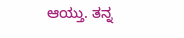ಆಯ್ತು. ತನ್ನ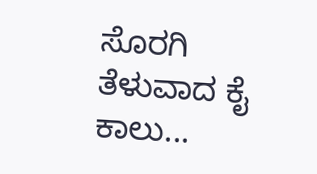ಸೊರಗಿ ತೆಳುವಾದ ಕೈ ಕಾಲು...